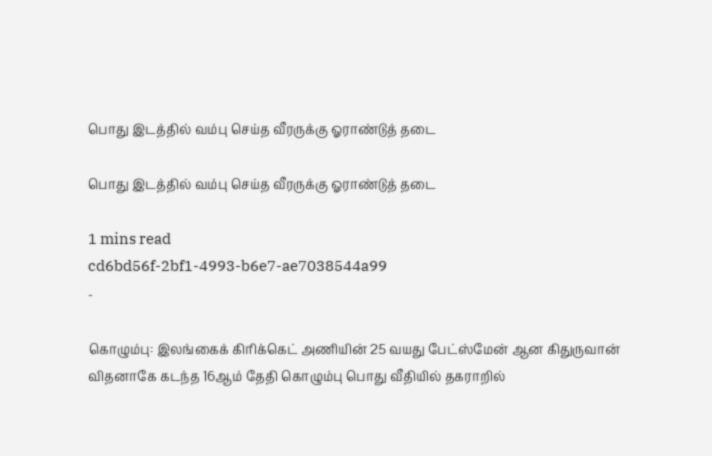பொது இடத்தில் வம்பு செய்த வீரருக்கு ஓராண்டுத் தடை

பொது இடத்தில் வம்பு செய்த வீரருக்கு ஓராண்டுத் தடை

1 mins read
cd6bd56f-2bf1-4993-b6e7-ae7038544a99
-

கொழும்பு: இலங்கைக் கிரிக்கெட் அணியின் 25 வயது பேட்ஸ்மேன் ஆன கிதுருவான் விதனாகே கடந்த 16ஆம் தேதி கொழும்பு பொது வீதியில் தகராறில்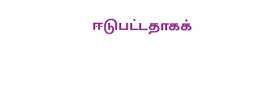ஈடுபட்டதாகக்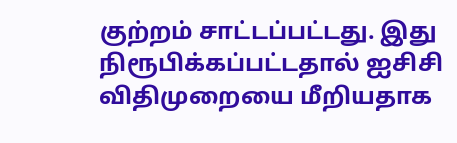குற்றம் சாட்டப்பட்டது. இது நிரூபிக்கப்பட்டதால் ஐசிசி விதிமுறையை மீறியதாக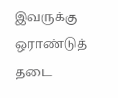இவருக்கு ஒராண்டுத் தடை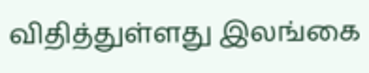விதித்துள்ளது இலங்கை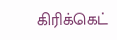கிரிக்கெட்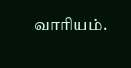வாரியம்.